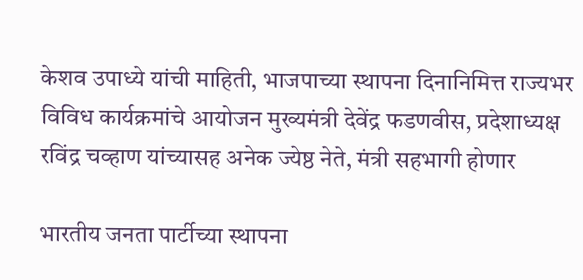केशव उपाध्ये यांची माहिती, भाजपाच्या स्थापना दिनानिमित्त राज्यभर विविध कार्यक्रमांचे आयोजन मुख्यमंत्री देवेंद्र फडणवीस, प्रदेशाध्यक्ष रविंद्र चव्हाण यांच्यासह अनेक ज्येष्ठ नेते, मंत्री सहभागी होणार

भारतीय जनता पार्टीच्या स्थापना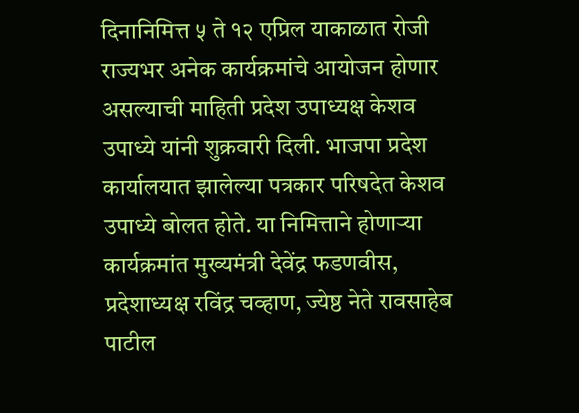दिनानिमित्त ५ ते १२ एप्रिल याकाळात रोजी राज्यभर अनेक कार्यक्रमांचे आयोजन होणार असल्याची माहिती प्रदेश उपाध्यक्ष केशव उपाध्ये यांनी शुक्रवारी दिली. भाजपा प्रदेश कार्यालयात झालेल्या पत्रकार परिषदेत केशव उपाध्ये बोलत होते. या निमित्ताने होणाऱ्या कार्यक्रमांत मुख्यमंत्री देवेंद्र फडणवीस, प्रदेशाध्यक्ष रविंद्र चव्हाण, ज्येष्ठ नेते रावसाहेब पाटील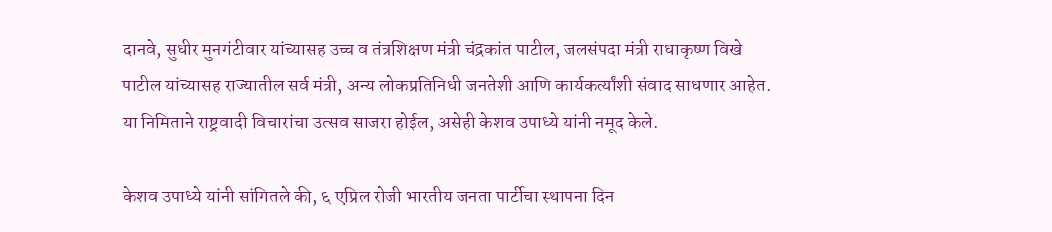दानवे, सुधीर मुनगंटीवार यांच्यासह उच्च व तंत्रशिक्षण मंत्री चंद्रकांत पाटील, जलसंपदा मंत्री राधाकृष्ण विखे पाटील यांच्यासह राज्यातील सर्व मंत्री, अन्य लोकप्रतिनिधी जनतेशी आणि कार्यकर्त्यांशी संवाद साधणार आहेत. या निमिताने राष्ट्रवादी विचारांचा उत्सव साजरा होईल, असेही केशव उपाध्ये यांनी नमूद केले.

केशव उपाध्ये यांनी सांगितले की, ६ एप्रिल रोजी भारतीय जनता पार्टीचा स्थापना दिन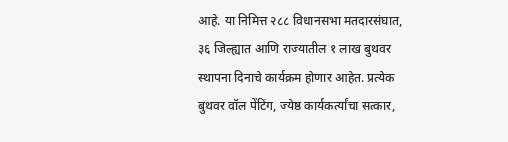आहे. या निमित्त २८८ विधानसभा मतदारसंघात, ३६ जिल्ह्यात आणि राज्यातील १ लाख बुथवर स्थापना दिनाचे कार्यक्रम होणार आहेत. प्रत्येक बुथवर वॉल पेंटिंग, ज्येष्ठ कार्यकर्त्यांचा सत्कार,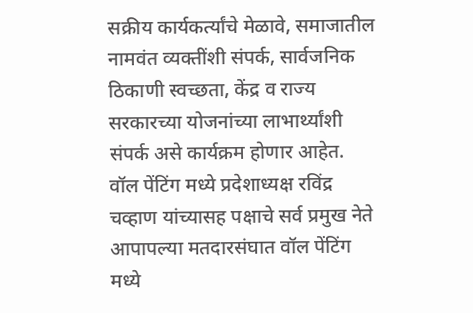सक्रीय कार्यकर्त्यांचे मेळावे, समाजातील नामवंत व्यक्तींशी संपर्क, सार्वजनिक ठिकाणी स्वच्छता, केंद्र व राज्य सरकारच्या योजनांच्या लाभार्थ्यांशी संपर्क असे कार्यक्रम होणार आहेत. वॉल पेंटिंग मध्ये प्रदेशाध्यक्ष रविंद्र चव्हाण यांच्यासह पक्षाचे सर्व प्रमुख नेते आपापल्या मतदारसंघात वॉल पेंटिंग मध्ये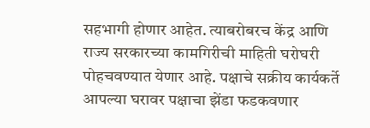सहभागी होणार आहेत. त्याबरोबरच केंद्र आणि राज्य सरकारच्या कामगिरीची माहिती घरोघरी पोहचवण्यात येणार आहे. पक्षाचे सक्रीय कार्यकर्ते आपल्या घरावर पक्षाचा झेंडा फडकवणार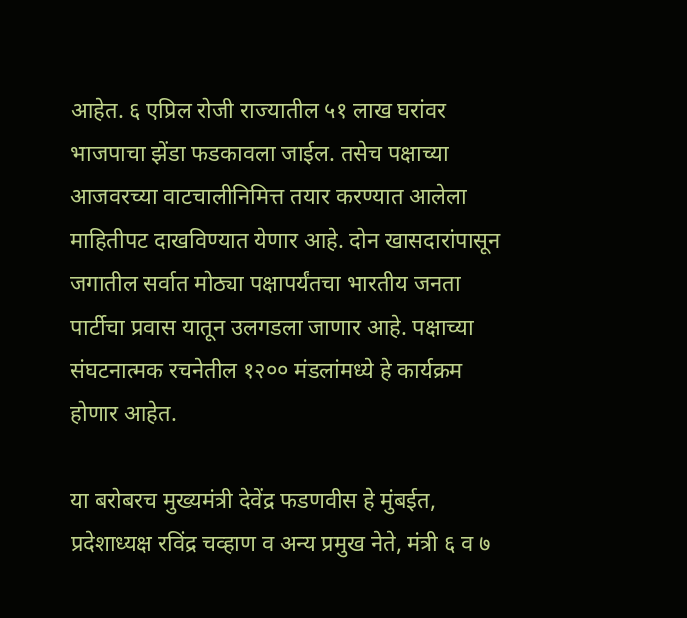आहेत. ६ एप्रिल रोजी राज्यातील ५१ लाख घरांवर भाजपाचा झेंडा फडकावला जाईल. तसेच पक्षाच्या आजवरच्या वाटचालीनिमित्त तयार करण्यात आलेला माहितीपट दाखविण्यात येणार आहे. दोन खासदारांपासून जगातील सर्वात मोठ्या पक्षापर्यंतचा भारतीय जनता पार्टीचा प्रवास यातून उलगडला जाणार आहे. पक्षाच्या संघटनात्मक रचनेतील १२०० मंडलांमध्ये हे कार्यक्रम होणार आहेत.

या बरोबरच मुख्यमंत्री देवेंद्र फडणवीस हे मुंबईत, प्रदेशाध्यक्ष रविंद्र चव्हाण व अन्य प्रमुख नेते, मंत्री ६ व ७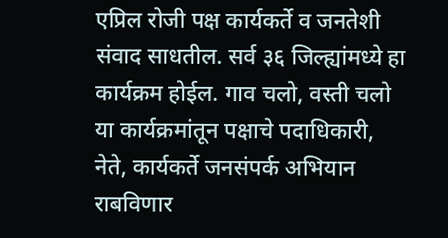एप्रिल रोजी पक्ष कार्यकर्ते व जनतेशी संवाद साधतील. सर्व ३६ जिल्ह्यांमध्ये हा कार्यक्रम होईल. गाव चलो, वस्ती चलो या कार्यक्रमांतून पक्षाचे पदाधिकारी, नेते, कार्यकर्ते जनसंपर्क अभियान राबविणार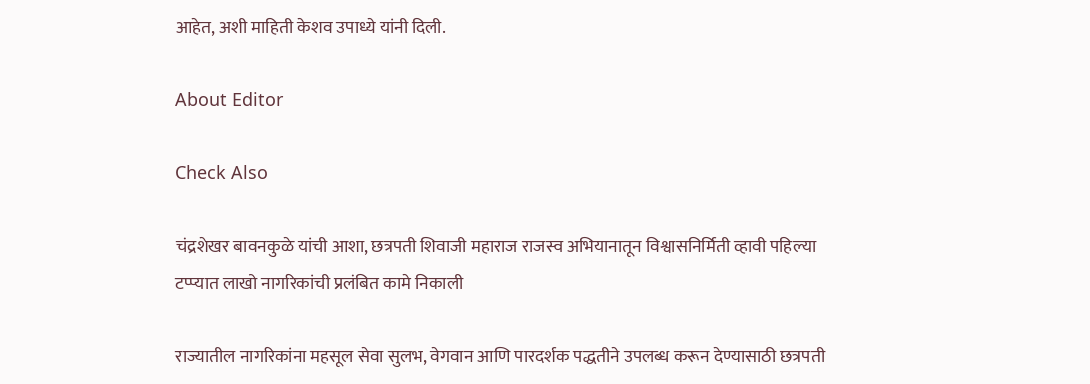आहेत, अशी माहिती केशव उपाध्ये यांनी दिली.

About Editor

Check Also

चंद्रशेखर बावनकुळे यांची आशा, छत्रपती शिवाजी महाराज राजस्व अभियानातून विश्वासनिर्मिती व्हावी पहिल्या टप्प्यात लाखो नागरिकांची प्रलंबित कामे निकाली

राज्यातील नागरिकांना महसूल सेवा सुलभ, वेगवान आणि पारदर्शक पद्धतीने उपलब्ध करून देण्यासाठी छत्रपती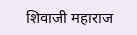शिवाजी महाराज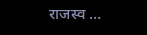राजस्व …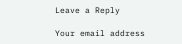Leave a Reply

Your email address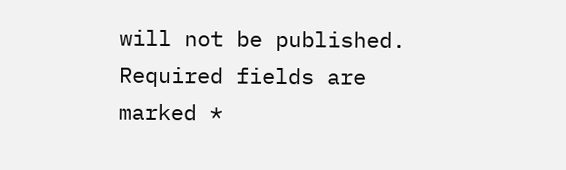will not be published. Required fields are marked *